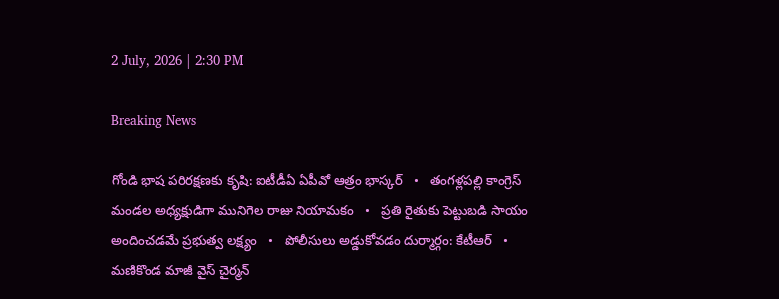2 July, 2026 | 2:30 PM

Breaking News

గోండి భాష పరిరక్షణకు కృషి: ఐటీడీఏ ఏపీవో ఆత్రం భాస్కర్   •   తంగళ్లపల్లి కాంగ్రెస్ మండల అధ్యక్షుడిగా మునిగెల రాజు నియామకం   •   ప్రతి రైతుకు పెట్టుబడి సాయం అందించడమే ప్రభుత్వ లక్ష్యం   •   పోలీసులు అడ్డుకోవడం దుర్మార్గం: కేటీఆర్   •   మణికొండ మాజీ వైస్‌ చైర్మన్‌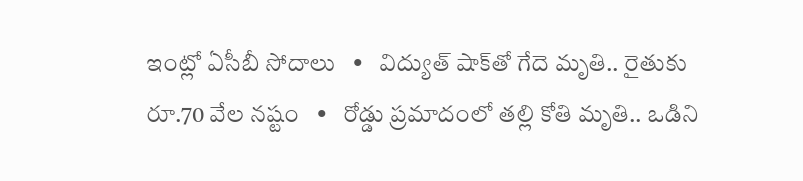ఇంట్లో ఏసీబీ సోదాలు   •   విద్యుత్ షాక్‌తో గేదె మృతి.. రైతుకు రూ.70 వేల నష్టం   •   రోడ్డు ప్రమాదంలో తల్లి కోతి మృతి.. ఒడిని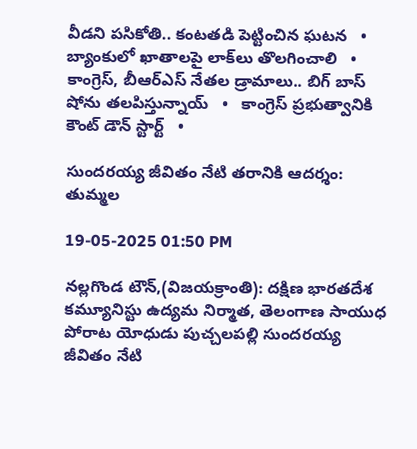వీడని పసికోతి.. కంటతడి పెట్టించిన ఘటన   •   బ్యాంకులో ఖాతాలపై లాక్‌లు తొలగించాలి   •   కాంగ్రెస్, బీఆర్ఎస్ నేతల డ్రామాలు.. బిగ్ బాస్ షోను తలపిస్తున్నాయ్   •   కాంగ్రెస్ ప్రభుత్వానికి కౌంట్ డౌన్ స్టార్ట్   •

సుందరయ్య జీవితం నేటి తరానికి ఆదర్శం: తుమ్మల

19-05-2025 01:50 PM

నల్లగొండ టౌన్,(విజయక్రాంతి): దక్షిణ భారతదేశ కమ్యూనిస్టు ఉద్యమ నిర్మాత, తెలంగాణ సాయుధ పోరాట యోధుడు పుచ్చలపల్లి సుందరయ్య జీవితం నేటి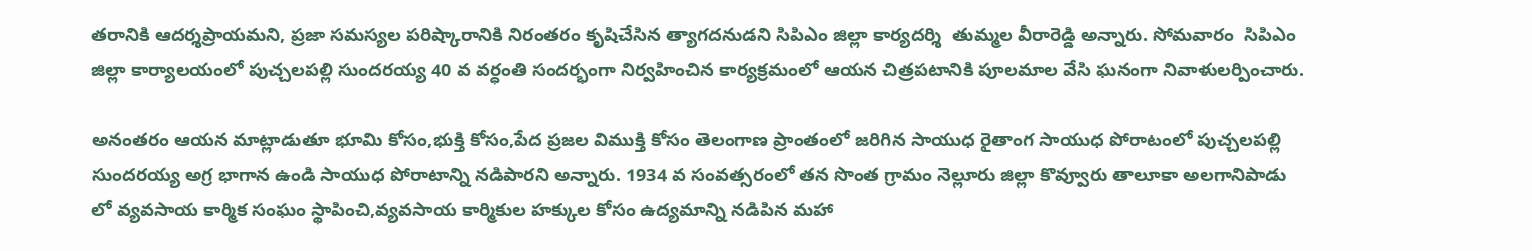తరానికి ఆదర్శప్రాయమని, ప్రజా సమస్యల పరిష్కారానికి నిరంతరం కృషిచేసిన త్యాగదనుడని సిపిఎం జిల్లా కార్యదర్శి  తుమ్మల వీరారెడ్డి అన్నారు. సోమవారం  సిపిఎం జిల్లా కార్యాలయంలో పుచ్చలపల్లి సుందరయ్య 40 వ వర్ధంతి సందర్భంగా నిర్వహించిన కార్యక్రమంలో ఆయన చిత్రపటానికి పూలమాల వేసి ఘనంగా నివాళులర్పించారు.

అనంతరం ఆయన మాట్లాడుతూ భూమి కోసం,భుక్తి కోసం,పేద ప్రజల విముక్తి కోసం తెలంగాణ ప్రాంతంలో జరిగిన సాయుధ రైతాంగ సాయుధ పోరాటంలో పుచ్చలపల్లి సుందరయ్య అగ్ర భాగాన ఉండి సాయుధ పోరాటాన్ని నడిపారని అన్నారు. 1934 వ సంవత్సరంలో తన సొంత గ్రామం నెల్లూరు జిల్లా కొవ్వూరు తాలూకా అలగానిపాడు లో వ్యవసాయ కార్మిక సంఘం స్థాపించి,వ్యవసాయ కార్మికుల హక్కుల కోసం ఉద్యమాన్ని నడిపిన మహా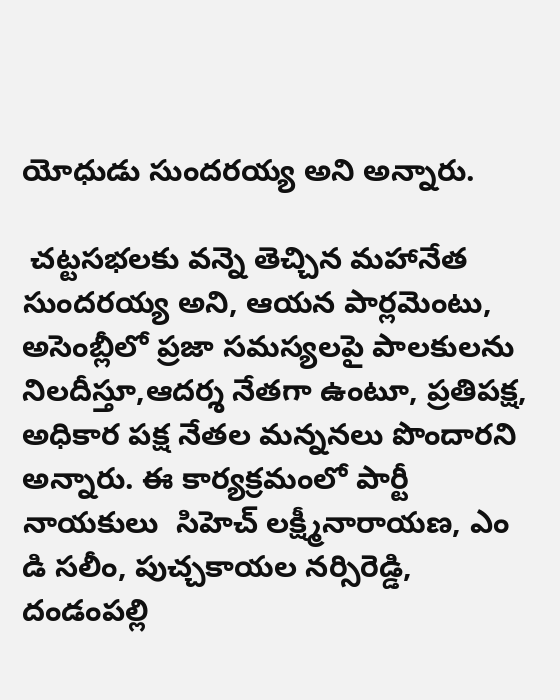యోధుడు సుందరయ్య అని అన్నారు.

 చట్టసభలకు వన్నె తెచ్చిన మహానేత సుందరయ్య అని, ఆయన పార్లమెంటు, అసెంబ్లీలో ప్రజా సమస్యలపై పాలకులను నిలదీస్తూ,ఆదర్శ నేతగా ఉంటూ, ప్రతిపక్ష, అధికార పక్ష నేతల మన్ననలు పొందారని అన్నారు. ఈ కార్యక్రమంలో పార్టీ నాయకులు  సిహెచ్ లక్ష్మీనారాయణ, ఎం డి సలీం, పుచ్చకాయల నర్సిరెడ్డి, దండంపల్లి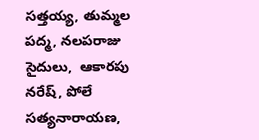సత్తయ్య, తుమ్మల పద్మ, నలపరాజు సైదులు,  ఆకారపు నరేష్, పోలే సత్యనారాయణ,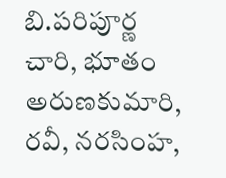బి.పరిపూర్ణ చారి, భూతం అరుణకుమారి, రవీ, నరసింహ,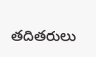తదితరులు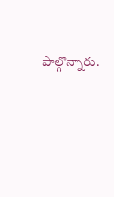పాల్గొన్నారు.